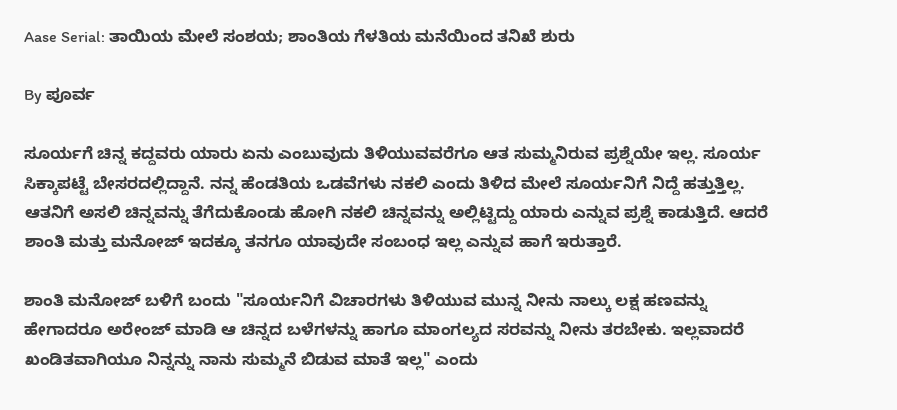Aase Serial: ತಾಯಿಯ ಮೇಲೆ ಸಂಶಯ; ಶಾಂತಿಯ ಗೆಳತಿಯ ಮನೆಯಿಂದ ತನಿಖೆ ಶುರು

By ಪೂರ್ವ

ಸೂರ್ಯಗೆ ಚಿನ್ನ ಕದ್ದವರು ಯಾರು ಏನು ಎಂಬುವುದು ತಿಳಿಯುವವರೆಗೂ ಆತ ಸುಮ್ಮನಿರುವ ಪ್ರಶ್ನೆಯೇ ಇಲ್ಲ. ಸೂರ್ಯ ಸಿಕ್ಕಾಪಟ್ಟೆ ಬೇಸರದಲ್ಲಿದ್ದಾನೆ. ನನ್ನ ಹೆಂಡತಿಯ ಒಡವೆಗಳು ನಕಲಿ ಎಂದು ತಿಳಿದ ಮೇಲೆ ಸೂರ್ಯನಿಗೆ ನಿದ್ದೆ ಹತ್ತುತ್ತಿಲ್ಲ. ಆತನಿಗೆ ಅಸಲಿ ಚಿನ್ನವನ್ನು ತೆಗೆದುಕೊಂಡು ಹೋಗಿ ನಕಲಿ ಚಿನ್ನವನ್ನು ಅಲ್ಲಿಟ್ಟಿದ್ದು ಯಾರು ಎನ್ನುವ ಪ್ರಶ್ನೆ ಕಾಡುತ್ತಿದೆ. ಆದರೆ ಶಾಂತಿ ಮತ್ತು ಮನೋಜ್ ಇದಕ್ಕೂ ತನಗೂ ಯಾವುದೇ ಸಂಬಂಧ ಇಲ್ಲ ಎನ್ನುವ ಹಾಗೆ ಇರುತ್ತಾರೆ.

ಶಾಂತಿ ಮನೋಜ್ ಬಳಿಗೆ ಬಂದು "ಸೂರ್ಯನಿಗೆ ವಿಚಾರಗಳು ತಿಳಿಯುವ ಮುನ್ನ ನೀನು ನಾಲ್ಕು ಲಕ್ಷ ಹಣವನ್ನು ಹೇಗಾದರೂ ಅರೇಂಜ್ ಮಾಡಿ ಆ ಚಿನ್ನದ ಬಳೆಗಳನ್ನು ಹಾಗೂ ಮಾಂಗಲ್ಯದ ಸರವನ್ನು ನೀನು ತರಬೇಕು. ಇಲ್ಲವಾದರೆ ಖಂಡಿತವಾಗಿಯೂ ನಿನ್ನನ್ನು ನಾನು ಸುಮ್ಮನೆ ಬಿಡುವ ಮಾತೆ ಇಲ್ಲ" ಎಂದು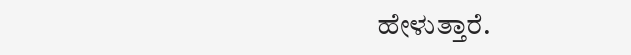ಹೇಳುತ್ತಾರೆ.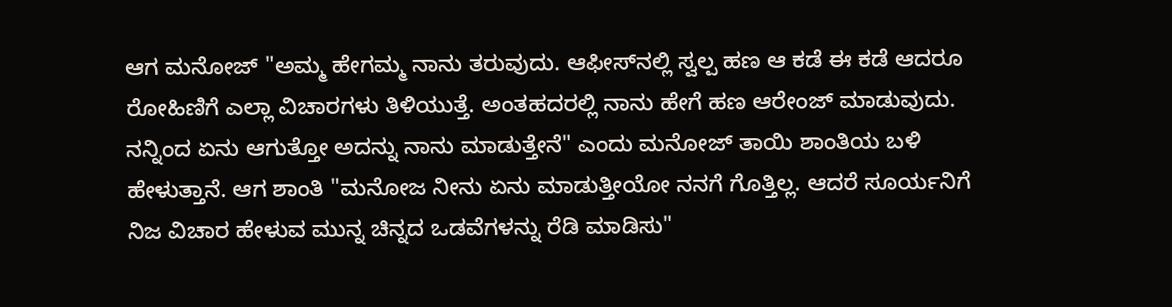ಆಗ ಮನೋಜ್‌ "ಅಮ್ಮ ಹೇಗಮ್ಮ ನಾನು ತರುವುದು. ಆಫೀಸ್‌ನಲ್ಲಿ ಸ್ವಲ್ಪ ಹಣ ಆ ಕಡೆ ಈ ಕಡೆ ಆದರೂ ರೋಹಿಣಿಗೆ ಎಲ್ಲಾ ವಿಚಾರಗಳು ತಿಳಿಯುತ್ತೆ. ಅಂತಹದರಲ್ಲಿ ನಾನು ಹೇಗೆ ಹಣ ಆರೇಂಜ್ ಮಾಡುವುದು. ನನ್ನಿಂದ ಏನು ಆಗುತ್ತೋ ಅದನ್ನು ನಾನು ಮಾಡುತ್ತೇನೆ" ಎಂದು ಮನೋಜ್ ತಾಯಿ ಶಾಂತಿಯ ಬಳಿ ಹೇಳುತ್ತಾನೆ. ಆಗ ಶಾಂತಿ "ಮನೋಜ ನೀನು ಏನು ಮಾಡುತ್ತೀಯೋ ನನಗೆ ಗೊತ್ತಿಲ್ಲ. ಆದರೆ ಸೂರ್ಯನಿಗೆ ನಿಜ ವಿಚಾರ ಹೇಳುವ ಮುನ್ನ ಚಿನ್ನದ ಒಡವೆಗಳನ್ನು ರೆಡಿ ಮಾಡಿಸು"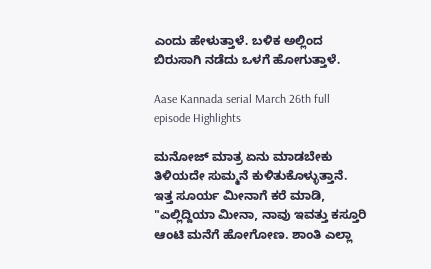ಎಂದು ಹೇಳುತ್ತಾಳೆ. ಬಳಿಕ ಅಲ್ಲಿಂದ ಬಿರುಸಾಗಿ ನಡೆದು ಒಳಗೆ ಹೋಗುತ್ತಾಳೆ.

Aase Kannada serial March 26th full episode Highlights

ಮನೋಜ್‌ ಮಾತ್ರ ಏನು ಮಾಡಬೇಕು ತಿಳಿಯದೇ ಸುಮ್ಮನೆ ಕುಳಿತುಕೊಳ್ಳುತ್ತಾನೆ. ಇತ್ತ ಸೂರ್ಯ ಮೀನಾಗೆ ಕರೆ ಮಾಡಿ, "ಎಲ್ಲಿದ್ದಿಯಾ ಮೀನಾ, ನಾವು ಇವತ್ತು ಕಸ್ತೂರಿ ಆಂಟಿ ಮನೆಗೆ ಹೋಗೋಣ. ಶಾಂತಿ ಎಲ್ಲಾ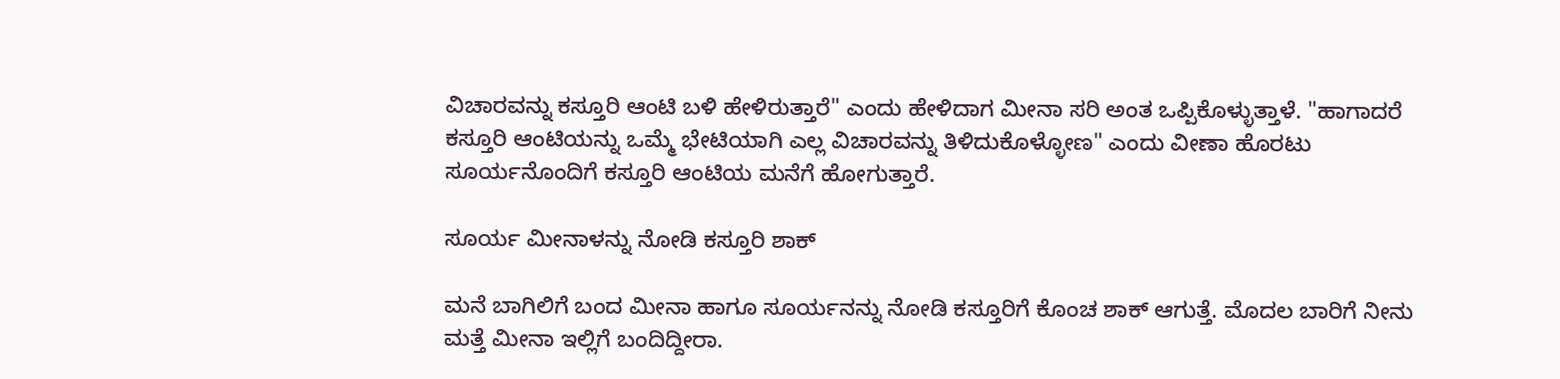ವಿಚಾರವನ್ನು ಕಸ್ತೂರಿ ಆಂಟಿ ಬಳಿ ಹೇಳಿರುತ್ತಾರೆ" ಎಂದು ಹೇಳಿದಾಗ ಮೀನಾ ಸರಿ ಅಂತ ಒಪ್ಪಿಕೊಳ್ಳುತ್ತಾಳೆ. "ಹಾಗಾದರೆ ಕಸ್ತೂರಿ ಆಂಟಿಯನ್ನು ಒಮ್ಮೆ ಭೇಟಿಯಾಗಿ ಎಲ್ಲ ವಿಚಾರವನ್ನು ತಿಳಿದುಕೊಳ್ಳೋಣ" ಎಂದು ವೀಣಾ ಹೊರಟು ಸೂರ್ಯನೊಂದಿಗೆ ಕಸ್ತೂರಿ ಆಂಟಿಯ ಮನೆಗೆ ಹೋಗುತ್ತಾರೆ.

ಸೂರ್ಯ ಮೀನಾಳನ್ನು ನೋಡಿ ಕಸ್ತೂರಿ ಶಾಕ್

ಮನೆ ಬಾಗಿಲಿಗೆ ಬಂದ ಮೀನಾ ಹಾಗೂ ಸೂರ್ಯನನ್ನು ನೋಡಿ ಕಸ್ತೂರಿಗೆ ಕೊಂಚ ಶಾಕ್ ಆಗುತ್ತೆ. ಮೊದಲ ಬಾರಿಗೆ ನೀನು ಮತ್ತೆ ಮೀನಾ ಇಲ್ಲಿಗೆ ಬಂದಿದ್ದೀರಾ.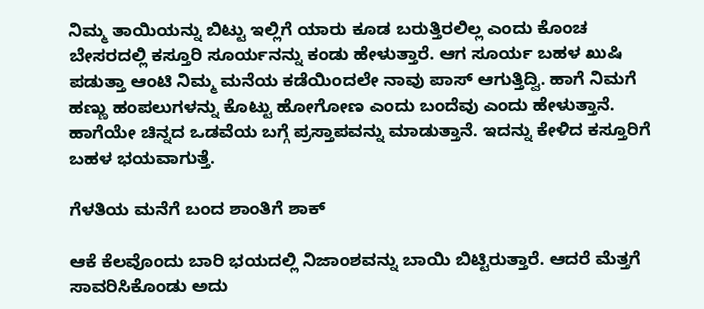ನಿಮ್ಮ ತಾಯಿಯನ್ನು ಬಿಟ್ಟು ಇಲ್ಲಿಗೆ ಯಾರು ಕೂಡ ಬರುತ್ತಿರಲಿಲ್ಲ ಎಂದು ಕೊಂಚ ಬೇಸರದಲ್ಲಿ ಕಸ್ತೂರಿ ಸೂರ್ಯನನ್ನು ಕಂಡು ಹೇಳುತ್ತಾರೆ. ಆಗ ಸೂರ್ಯ ಬಹಳ ಖುಷಿ ಪಡುತ್ತಾ ಆಂಟಿ ನಿಮ್ಮ ಮನೆಯ ಕಡೆಯಿಂದಲೇ ನಾವು ಪಾಸ್ ಆಗುತ್ತಿದ್ವಿ. ಹಾಗೆ ನಿಮಗೆ ಹಣ್ಣು ಹಂಪಲುಗಳನ್ನು ಕೊಟ್ಟು ಹೋಗೋಣ ಎಂದು ಬಂದೆವು ಎಂದು ಹೇಳುತ್ತಾನೆ. ಹಾಗೆಯೇ ಚಿನ್ನದ ಒಡವೆಯ ಬಗ್ಗೆ ಪ್ರಸ್ತಾಪವನ್ನು ಮಾಡುತ್ತಾನೆ. ಇದನ್ನು ಕೇಳಿದ ಕಸ್ತೂರಿಗೆ ಬಹಳ ಭಯವಾಗುತ್ತೆ.

ಗೆಳತಿಯ ಮನೆಗೆ ಬಂದ ಶಾಂತಿಗೆ ಶಾಕ್

ಆಕೆ ಕೆಲವೊಂದು ಬಾರಿ ಭಯದಲ್ಲಿ ನಿಜಾಂಶವನ್ನು ಬಾಯಿ ಬಿಟ್ಟಿರುತ್ತಾರೆ. ಆದರೆ ಮೆತ್ತಗೆ ಸಾವರಿಸಿಕೊಂಡು ಅದು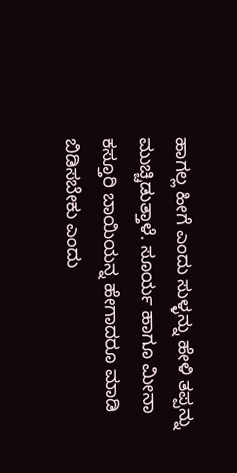ಹಾಗಲ್ಲ ಹೀಗೆ ಎಂದು ಸುಳ್ಳನ್ನು ಹೇಳಿ ತಪ್ಪನ್ನು ಮುಚ್ಚಿಡುತ್ತಾಳೆ. ಸೂರ್ಯ ಹಾಗೂ ಮೀನಾ ಕಸ್ತೂರಿ ಬಾಯಿಯನ್ನ ಹೇಗಾದರೂ ಮಾಡಿ ಬಿಡಿಸಬೇಕು ಎಂದು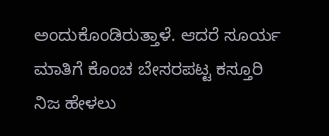ಅಂದುಕೊಂಡಿರುತ್ತಾಳೆ. ಆದರೆ ಸೂರ್ಯ ಮಾತಿಗೆ ಕೊಂಚ ಬೇಸರಪಟ್ಟ ಕಸ್ತೂರಿ ನಿಜ ಹೇಳಲು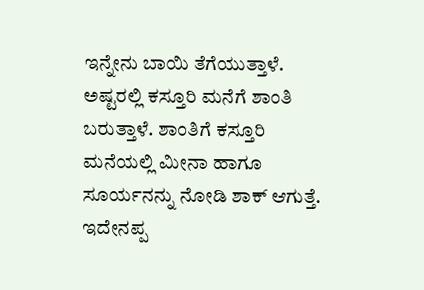ಇನ್ನೇನು ಬಾಯಿ ತೆಗೆಯುತ್ತಾಳೆ. ಅಷ್ಟರಲ್ಲಿ ಕಸ್ತೂರಿ ಮನೆಗೆ ಶಾಂತಿ ಬರುತ್ತಾಳೆ. ಶಾಂತಿಗೆ ಕಸ್ತೂರಿ ಮನೆಯಲ್ಲಿ ಮೀನಾ ಹಾಗೂ ಸೂರ್ಯನನ್ನು ನೋಡಿ ಶಾಕ್ ಆಗುತ್ತೆ. ಇದೇನಪ್ಪ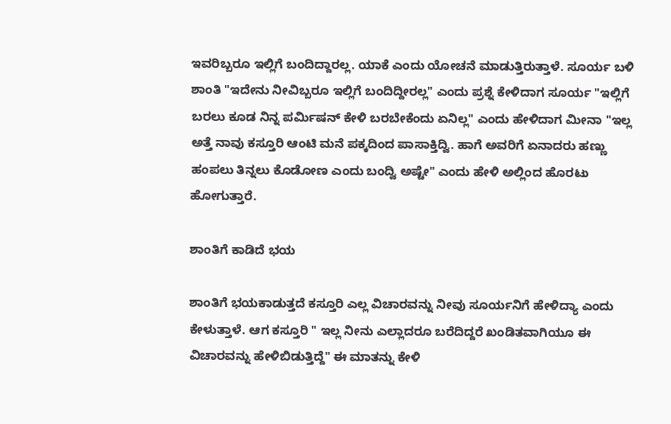ಇವರಿಬ್ಬರೂ ಇಲ್ಲಿಗೆ ಬಂದಿದ್ದಾರಲ್ಲ. ಯಾಕೆ ಎಂದು ಯೋಚನೆ ಮಾಡುತ್ತಿರುತ್ತಾಳೆ. ಸೂರ್ಯ ಬಳಿ ಶಾಂತಿ "ಇದೇನು ನೀವಿಬ್ಬರೂ ಇಲ್ಲಿಗೆ ಬಂದಿದ್ದೀರಲ್ಲ" ಎಂದು ಪ್ರಶ್ನೆ ಕೇಳಿದಾಗ ಸೂರ್ಯ "ಇಲ್ಲಿಗೆ ಬರಲು ಕೂಡ ನಿನ್ನ ಪರ್ಮಿಷನ್ ಕೇಳಿ ಬರಬೇಕೆಂದು ಏನಿಲ್ಲ" ಎಂದು ಹೇಳಿದಾಗ ಮೀನಾ "ಇಲ್ಲ ಅತ್ತೆ ನಾವು ಕಸ್ತೂರಿ ಆಂಟಿ ಮನೆ ಪಕ್ಕದಿಂದ ಪಾಸಾಕ್ತಿದ್ವಿ. ಹಾಗೆ ಅವರಿಗೆ ಏನಾದರು ಹಣ್ಣು ಹಂಪಲು ತಿನ್ನಲು ಕೊಡೋಣ ಎಂದು ಬಂದ್ವಿ ಅಷ್ಟೇ" ಎಂದು ಹೇಳಿ ಅಲ್ಲಿಂದ ಹೊರಟು ಹೋಗುತ್ತಾರೆ.

ಶಾಂತಿಗೆ ಕಾಡಿದೆ ಭಯ

ಶಾಂತಿಗೆ ಭಯಕಾಡುತ್ತದೆ ಕಸ್ತೂರಿ ಎಲ್ಲ ವಿಚಾರವನ್ನು ನೀವು ಸೂರ್ಯನಿಗೆ ಹೇಳಿದ್ಯಾ ಎಂದು ಕೇಳುತ್ತಾಳೆ. ಆಗ ಕಸ್ತೂರಿ " ಇಲ್ಲ ನೀನು ಎಲ್ಲಾದರೂ ಬರೆದಿದ್ದರೆ ಖಂಡಿತವಾಗಿಯೂ ಈ ವಿಚಾರವನ್ನು ಹೇಳಿಬಿಡುತ್ತಿದ್ದೆ" ಈ ಮಾತನ್ನು ಕೇಳಿ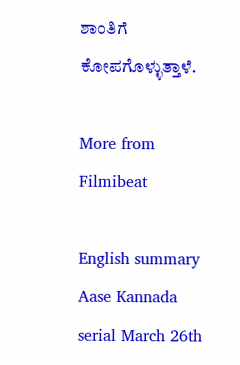ಶಾಂತಿಗೆ ಕೋಪಗೊಳ್ಳುತ್ತಾಳೆ.

More from Filmibeat

English summary
Aase Kannada serial March 26th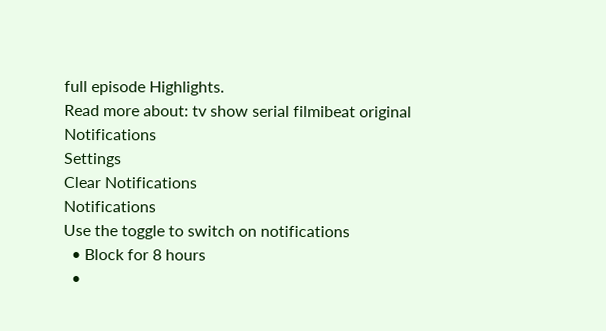full episode Highlights.
Read more about: tv show serial filmibeat original
Notifications
Settings
Clear Notifications
Notifications
Use the toggle to switch on notifications
  • Block for 8 hours
  •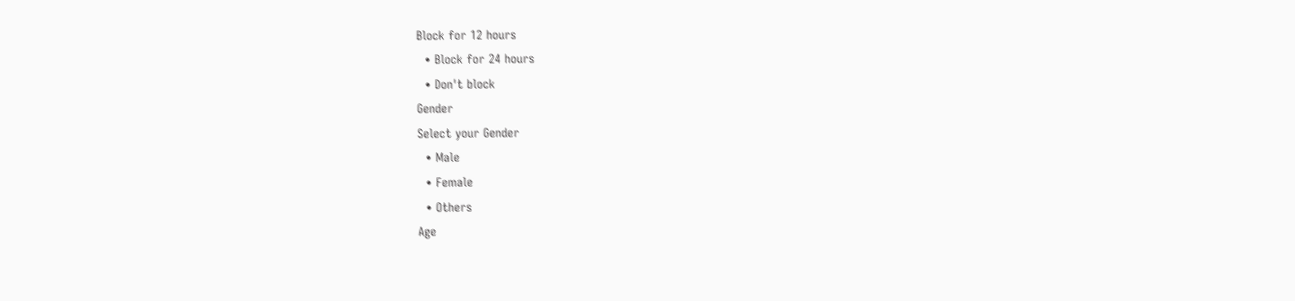Block for 12 hours
  • Block for 24 hours
  • Don't block
Gender
Select your Gender
  • Male
  • Female
  • Others
Age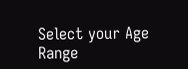Select your Age Range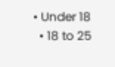• Under 18
  • 18 to 25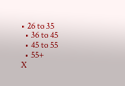• 26 to 35
  • 36 to 45
  • 45 to 55
  • 55+
X